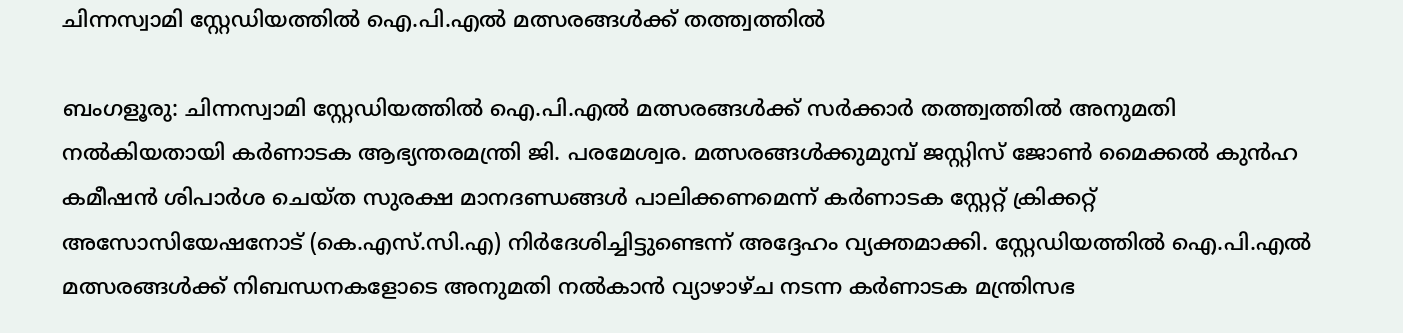ചിന്നസ്വാമി സ്റ്റേഡിയത്തിൽ ഐ.പി.എൽ മത്സരങ്ങൾക്ക് തത്ത്വത്തിൽ

ബംഗളൂരു: ചിന്നസ്വാമി സ്റ്റേഡിയത്തിൽ ഐ.പി.എൽ മത്സരങ്ങൾക്ക് സർക്കാർ തത്ത്വത്തിൽ അനുമതി നൽകിയതായി കർണാടക ആഭ്യന്തരമന്ത്രി ജി. പരമേശ്വര. മത്സരങ്ങൾക്കുമുമ്പ് ജസ്റ്റിസ് ജോൺ മൈക്കൽ കുൻഹ കമീഷൻ ശിപാർശ ചെയ്ത സുരക്ഷ മാനദണ്ഡങ്ങള്‍ പാലിക്കണമെന്ന് കർണാടക സ്റ്റേറ്റ് ക്രിക്കറ്റ് അസോസിയേഷനോട് (കെ.എസ്‌.സി.എ) നിര്‍ദേശിച്ചിട്ടുണ്ടെന്ന് അദ്ദേഹം വ്യക്തമാക്കി. സ്റ്റേഡിയത്തിൽ ഐ.പി.എൽ മത്സരങ്ങൾക്ക് നിബന്ധനകളോടെ അനുമതി നൽകാൻ വ്യാഴാഴ്ച നടന്ന കർണാടക മന്ത്രിസഭ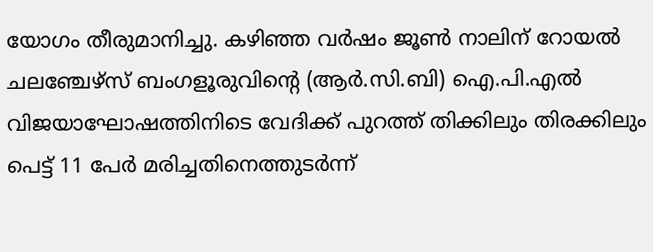യോഗം തീരുമാനിച്ചു. കഴിഞ്ഞ വർഷം ജൂൺ നാലിന് റോയൽ ചലഞ്ചേഴ്‌സ് ബംഗളൂരുവിന്‍റെ (ആർ‌.സി.ബി) ഐ‌.പി.എൽ വിജയാഘോഷത്തിനിടെ വേദിക്ക് പുറത്ത് തിക്കിലും തിരക്കിലും പെട്ട് 11 പേർ മരിച്ചതിനെത്തുടർന്ന്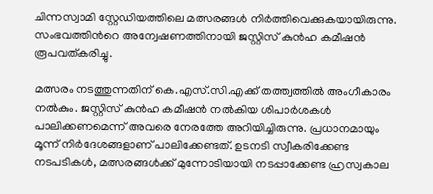ചിന്നസ്വാമി സ്റ്റേഡിയത്തിലെ മത്സരങ്ങൾ നിർത്തിവെക്കുകയായിരുന്നു. സംഭവത്തിന്‍റെ അന്വേഷണത്തിനായി ജസ്റ്റിസ് കുൻഹ കമീഷൻ രൂപവത്കരിച്ചു.

മത്സരം നടത്തുന്നതിന് കെ.എസ്‌.സി.എക്ക് തത്ത്വത്തിൽ അംഗീകാരം നൽകും. ജസ്റ്റിസ് കുൻഹ കമീഷൻ നൽകിയ ശിപാർശകൾ പാലിക്കണമെന്ന് അവരെ നേരത്തേ അറിയിച്ചിരുന്നു. പ്രധാനമായും മൂന്ന് നിര്‍ദേശങ്ങളാണ് പാലിക്കേണ്ടത്. ഉടനടി സ്വീകരിക്കേണ്ട നടപടികൾ, മത്സരങ്ങൾക്ക് മുന്നോടിയായി നടപ്പാക്കേണ്ട ഹ്രസ്വകാല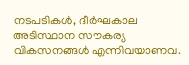നടപടികൾ, ദീർഘകാല അടിസ്ഥാന സൗകര്യ വികസനങ്ങൾ എന്നിവയാണവ.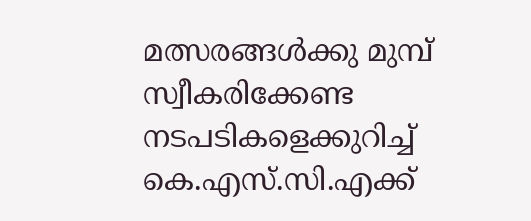മത്സരങ്ങൾക്കു മുമ്പ് സ്വീകരിക്കേണ്ട നടപടികളെക്കുറിച്ച് കെ‌.എസ്‌.സി.എക്ക്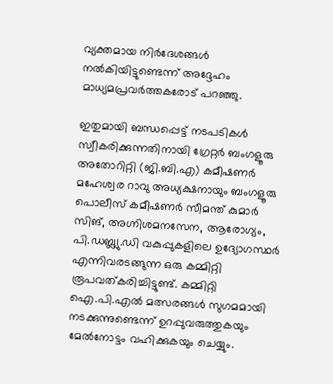വ്യക്തമായ നിർദേശങ്ങൾ നൽകിയിട്ടുണ്ടെന്ന് അദ്ദേഹം മാധ്യമപ്രവർത്തകരോട് പറഞ്ഞു.

ഇതുമായി ബന്ധപ്പെട്ട് നടപടികള്‍ സ്വീകരിക്കുന്നതിനായി ഗ്രേറ്റർ ബംഗളൂരു അതോറിറ്റി (ജി.ബി.എ) കമീഷണർ മഹേശ്വര റാവു അധ്യക്ഷനായും ബംഗളൂരു പൊലീസ് കമീഷണർ സീമന്ത് കുമാർ സിങ്, അഗ്നിശമനസേന, ആരോഗ്യം, പി.ഡബ്ല്യു.ഡി വകുപ്പുകളിലെ ഉദ്യോഗസ്ഥർ എന്നിവരടങ്ങുന്ന ഒരു കമ്മിറ്റി രൂപവത്കരിച്ചിട്ടുണ്ട്. കമ്മിറ്റി ഐ.പി.എൽ മത്സരങ്ങൾ സുഗമമായി നടക്കുന്നുണ്ടെന്ന് ഉറപ്പുവരുത്തുകയും മേൽനോട്ടം വഹിക്കുകയും ചെയ്യും.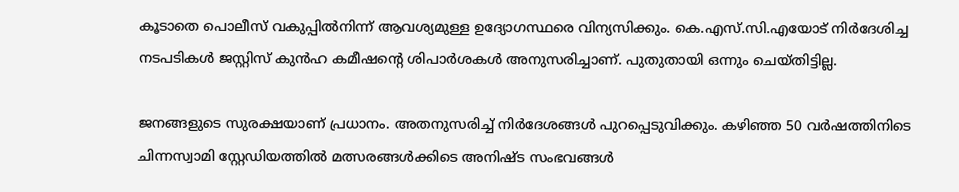കൂടാതെ പൊലീസ് വകുപ്പിൽനിന്ന് ആവശ്യമുള്ള ഉദ്യോഗസ്ഥരെ വിന്യസിക്കും. കെ.എസ്.സി.എയോട് നിർദേശിച്ച നടപടികൾ ജസ്റ്റിസ് കുൻഹ കമീഷന്‍റെ ശിപാർശകൾ അനുസരിച്ചാണ്. പുതുതായി ഒന്നും ചെയ്തിട്ടില്ല.

ജനങ്ങളുടെ സുരക്ഷയാണ് പ്രധാനം. അതനുസരിച്ച് നിർദേശങ്ങൾ പുറപ്പെടുവിക്കും. കഴിഞ്ഞ 50 വർഷത്തിനിടെ ചിന്നസ്വാമി സ്റ്റേഡിയത്തിൽ മത്സരങ്ങൾക്കിടെ അനിഷ്ട സംഭവങ്ങള്‍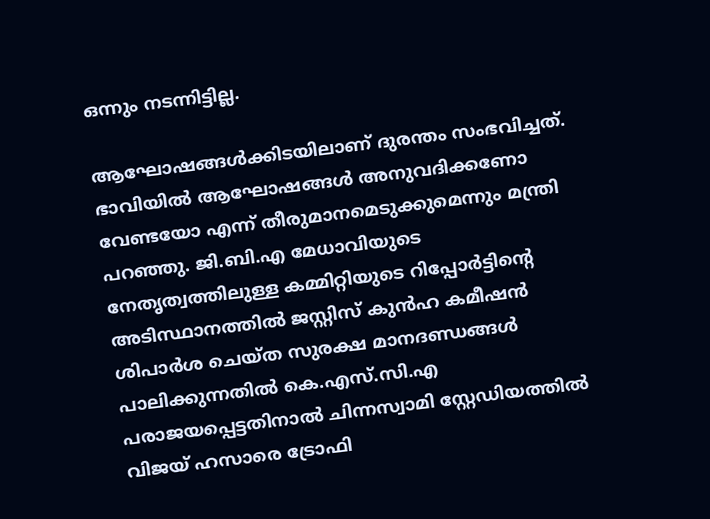ഒന്നും നടന്നിട്ടില്ല.

ആഘോഷങ്ങൾക്കിടയിലാണ് ദുരന്തം സംഭവിച്ചത്. ഭാവിയില്‍ ആഘോഷങ്ങൾ അനുവദിക്കണോ വേണ്ടയോ എന്ന് തീരുമാനമെടുക്കുമെന്നും മന്ത്രി പറഞ്ഞു. ജി.ബി.എ മേധാവിയുടെ നേതൃത്വത്തിലുള്ള കമ്മിറ്റിയുടെ റിപ്പോർട്ടിന്‍റെ അടിസ്ഥാനത്തിൽ ജസ്റ്റിസ് കുൻഹ കമീഷൻ ശിപാർശ ചെയ്ത സുരക്ഷ മാനദണ്ഡങ്ങള്‍ പാലിക്കുന്നതിൽ കെ.എസ്‌.സി.എ പരാജയപ്പെട്ടതിനാൽ ചിന്നസ്വാമി സ്റ്റേഡിയത്തിൽ വിജയ് ഹസാരെ ട്രോഫി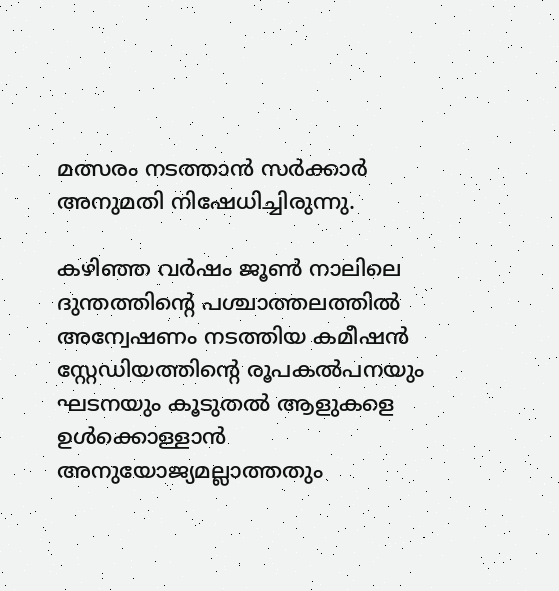മത്സരം നടത്താൻ സർക്കാർ അനുമതി നിഷേധിച്ചിരുന്നു.

കഴിഞ്ഞ വര്‍ഷം ജൂണ്‍ നാലിലെ ദുന്തത്തിന്‍റെ പശ്ചാത്തലത്തില്‍ അന്വേഷണം നടത്തിയ കമീഷന്‍ സ്റ്റേഡിയത്തിന്‍റെ രൂപകൽപനയും ഘടനയും കൂടുതല്‍ ആളുകളെ ഉള്‍ക്കൊള്ളാന്‍ അനുയോജ്യമല്ലാത്തതും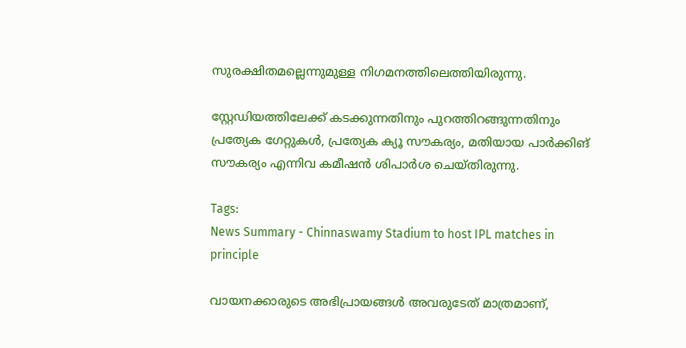സുരക്ഷിതമല്ലെന്നുമുള്ള നിഗമനത്തിലെത്തിയിരുന്നു.

സ്റ്റേഡിയത്തിലേക്ക് കടക്കുന്നതിനും പുറത്തിറങ്ങുന്നതിനും പ്രത്യേക ഗേറ്റുകള്‍, പ്രത്യേക ക്യൂ സൗകര്യം, മതിയായ പാര്‍ക്കിങ് സൗകര്യം എന്നിവ കമീഷന്‍ ശിപാര്‍ശ ചെയ്തിരുന്നു.

Tags:
News Summary - Chinnaswamy Stadium to host IPL matches in principle

വായനക്കാരുടെ അഭിപ്രായങ്ങള്‍ അവരുടേത് മാത്രമാണ്,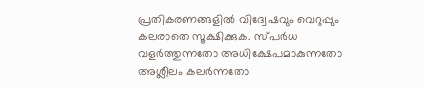പ്രതികരണങ്ങളിൽ വിദ്വേഷവും വെറുപ്പും കലരാതെ സൂക്ഷിക്കുക. സ്പർധ വളർത്തുന്നതോ അധിക്ഷേപമാകുന്നതോ അശ്ലീലം കലർന്നതോ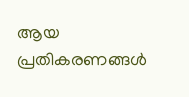ആയ പ്രതികരണങ്ങൾ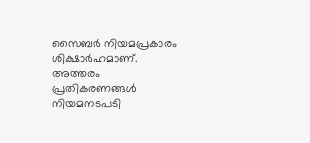സൈബർ നിയമപ്രകാരം ശിക്ഷാർഹമാണ്. അത്തരം പ്രതികരണങ്ങൾ നിയമനടപടി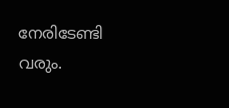നേരിടേണ്ടി വരും.